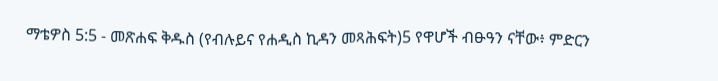ማቴዎስ 5:5 - መጽሐፍ ቅዱስ (የብሉይና የሐዲስ ኪዳን መጻሕፍት)5 የዋሆች ብፁዓን ናቸው፥ ምድርን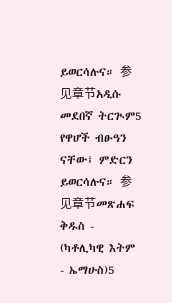ይወርሳሉና። 参见章节አዲሱ መደበኛ ትርጒም5 የዋሆች ብፁዓን ናቸው፤ ምድርን ይወርሳሉና። 参见章节መጽሐፍ ቅዱስ - (ካቶሊካዊ እትም - ኤማሁስ)5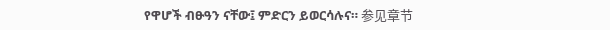የዋሆች ብፁዓን ናቸው፤ ምድርን ይወርሳሉና። 参见章节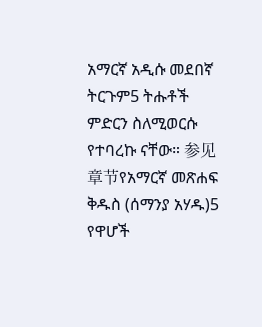አማርኛ አዲሱ መደበኛ ትርጉም5 ትሑቶች ምድርን ስለሚወርሱ የተባረኩ ናቸው። 参见章节የአማርኛ መጽሐፍ ቅዱስ (ሰማንያ አሃዱ)5 የዋሆች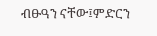ብፁዓን ናቸው፤ምድርን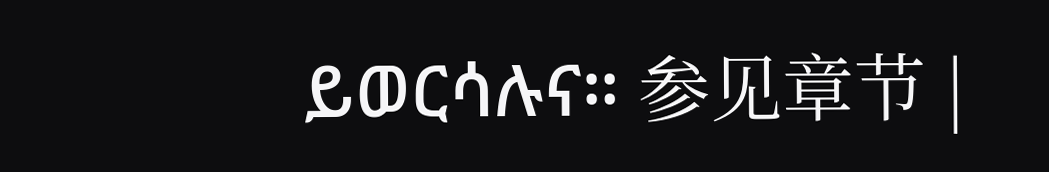ይወርሳሉና። 参见章节 |